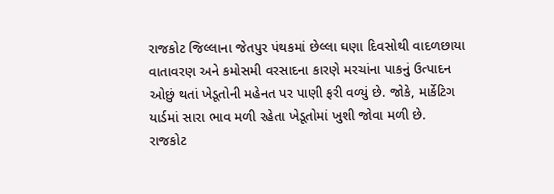રાજકોટ જિલ્લાના જેતપુર પંથકમાં છેલ્લા ઘણા દિવસોથી વાદળછાયા વાતાવરણ અને કમોસમી વરસાદના કારણે મરચાંના પાકનું ઉત્પાદન ઓછું થતાં ખેડૂતોની મહેનત પર પાણી ફરી વળ્યું છે. જોકે, માર્કેટિગ યાર્ડમાં સારા ભાવ મળી રહેતા ખેડૂતોમાં ખુશી જોવા મળી છે.
રાજકોટ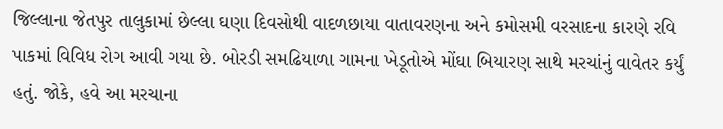જિલ્લાના જેતપુર તાલુકામાં છેલ્લા ઘણા દિવસોથી વાદળછાયા વાતાવરણના અને કમોસમી વરસાદના કારણે રવિ પાકમાં વિવિધ રોગ આવી ગયા છે. બોરડી સમઢિયાળા ગામના ખેડૂતોએ મોંઘા બિયારણ સાથે મરચાંનું વાવેતર કર્યું હતું. જોકે, હવે આ મરચાના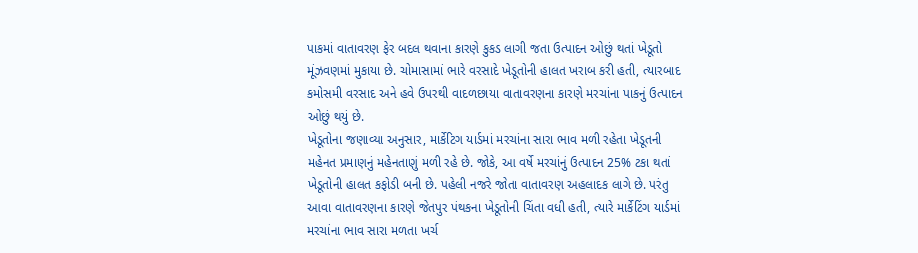પાકમાં વાતાવરણ ફેર બદલ થવાના કારણે કુકડ લાગી જતા ઉત્પાદન ઓછું થતાં ખેડૂતો મૂંઝવણમાં મુકાયા છે. ચોમાસામાં ભારે વરસાદે ખેડૂતોની હાલત ખરાબ કરી હતી, ત્યારબાદ કમોસમી વરસાદ અને હવે ઉપરથી વાદળછાયા વાતાવરણના કારણે મરચાંના પાકનું ઉત્પાદન ઓછું થયું છે.
ખેડૂતોના જણાવ્યા અનુસાર, માર્કેટિગ યાર્ડમાં મરચાંના સારા ભાવ મળી રહેતા ખેડૂતની મહેનત પ્રમાણનું મહેનતાણું મળી રહે છે. જોકે, આ વર્ષે મરચાંનું ઉત્પાદન 25% ટકા થતાં ખેડૂતોની હાલત કફોડી બની છે. પહેલી નજરે જોતા વાતાવરણ અહલાદક લાગે છે. પરંતુ આવા વાતાવરણના કારણે જેતપુર પંથકના ખેડૂતોની ચિંતા વધી હતી, ત્યારે માર્કેટિંગ યાર્ડમાં મરચાંના ભાવ સારા મળતા ખર્ચ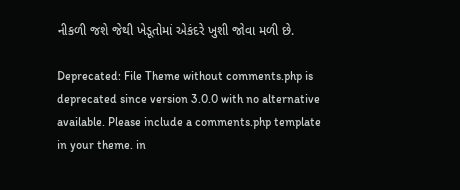નીકળી જશે જેથી ખેડૂતોમાં એકંદરે ખુશી જોવા મળી છે.

Deprecated: File Theme without comments.php is deprecated since version 3.0.0 with no alternative available. Please include a comments.php template in your theme. in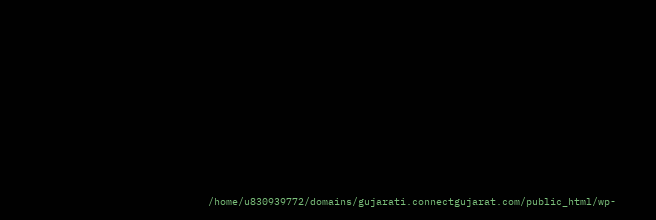/home/u830939772/domains/gujarati.connectgujarat.com/public_html/wp-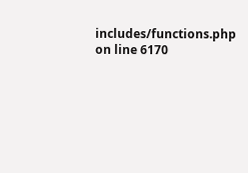includes/functions.php on line 6170